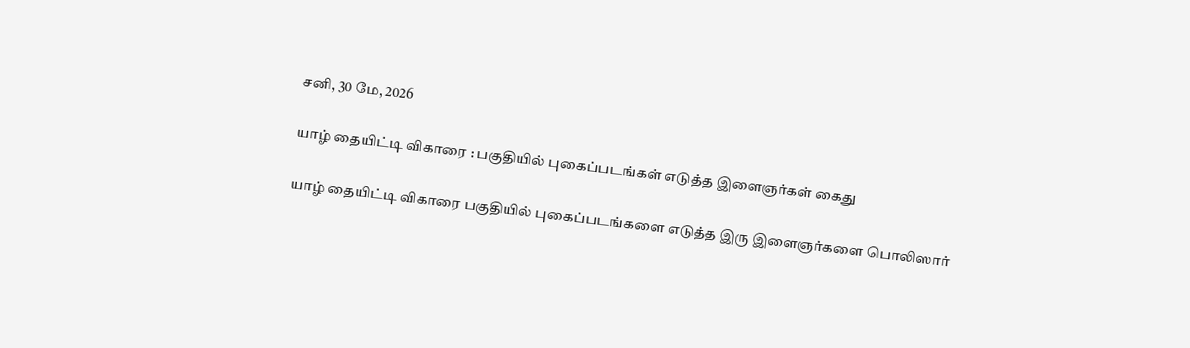சனி, 30 மே, 2026

யாழ் தையிட்டி விகாரை : பகுதியில் புகைப்படங்கள் எடுத்த இளைஞர்கள் கைது

யாழ் தையிட்டி விகாரை பகுதியில் புகைப்படங்களை எடுத்த இரு இளைஞர்களை பொலிஸார்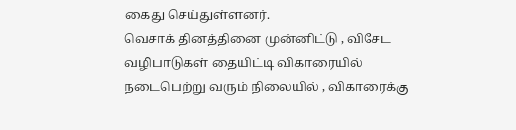கைது செய்துள்ளனர்.
வெசாக் தினத்தினை முன்னிட்டு , விசேட வழிபாடுகள் தையிட்டி விகாரையில் நடைபெற்று வரும் நிலையில் , விகாரைக்கு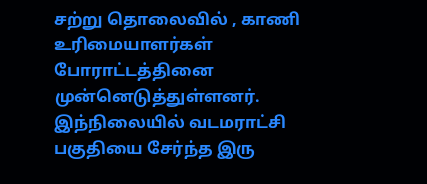சற்று தொலைவில் , காணி உரிமையாளர்கள் போராட்டத்தினை
முன்னெடுத்துள்ளனர்.
இந்நிலையில் வடமராட்சி பகுதியை சேர்ந்த இரு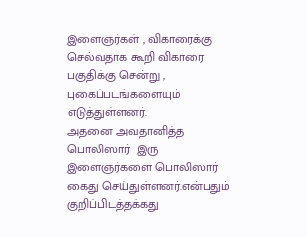இளைஞர்கள் , விகாரைக்கு செல்வதாக கூறி விகாரை பகுதிக்கு சென்று ,  புகைப்படங்களையும் எடுத்துள்ளனர்.
அதனை அவதானித்த பொலிஸார்  இரு இளைஞர்களை பொலிஸார் கைது செய்துள்ளனர்.என்பதும்  குறிப்பிடத்தக்கது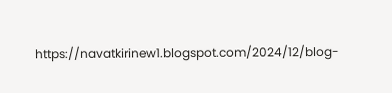https://navatkirinew1.blogspot.com/2024/12/blog-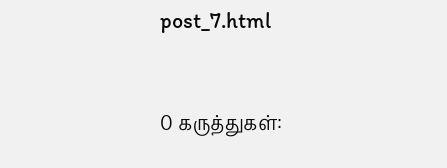post_7.html


0 கருத்துகள்: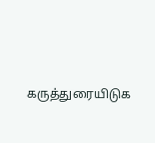கருத்துரையிடுக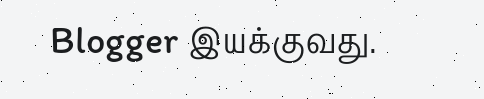Blogger இயக்குவது.